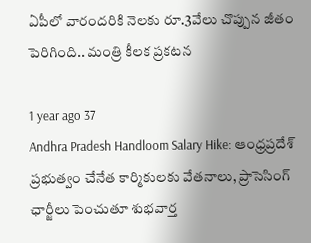ఏపీలో వారందరికి నెలకు రూ.3వేలు చొప్పున జీతం పెరిగింది.. మంత్రి కీలక ప్రకటన

1 year ago 37
Andhra Pradesh Handloom Salary Hike: ఆంధ్రప్రదేశ్ ప్రభుత్వం చేనేత కార్మికులకు వేతనాలు, ప్రాసెసింగ్ ఛార్జీలు పెంచుతూ శుభవార్త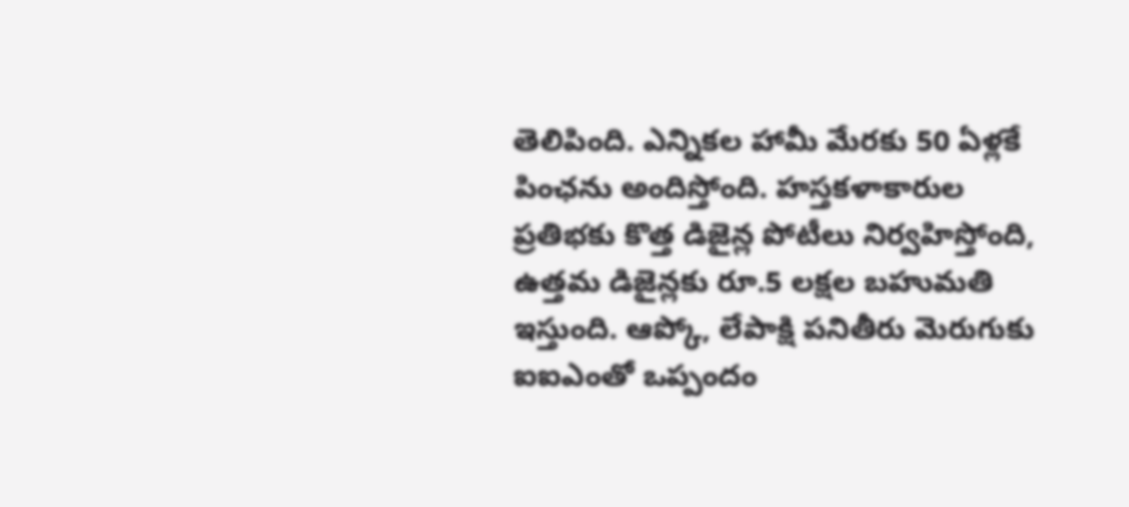తెలిపింది. ఎన్నికల హామీ మేరకు 50 ఏళ్లకే పింఛను అందిస్తోంది. హస్తకళాకారుల ప్రతిభకు కొత్త డిజైన్ల పోటీలు నిర్వహిస్తోంది, ఉత్తమ డిజైన్లకు రూ.5 లక్షల బహుమతి ఇస్తుంది. ఆప్కో, లేపాక్షి పనితీరు మెరుగుకు ఐఐఎంతో ఒప్పందం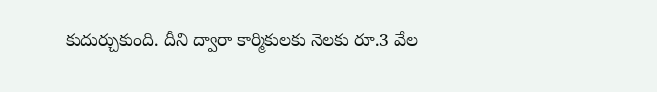కుదుర్చుకుంది. దీని ద్వారా కార్మికులకు నెలకు రూ.3 వేల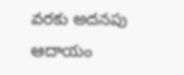వరకు అదనపు ఆదాయం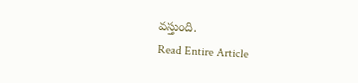వస్తుంది.
Read Entire Article